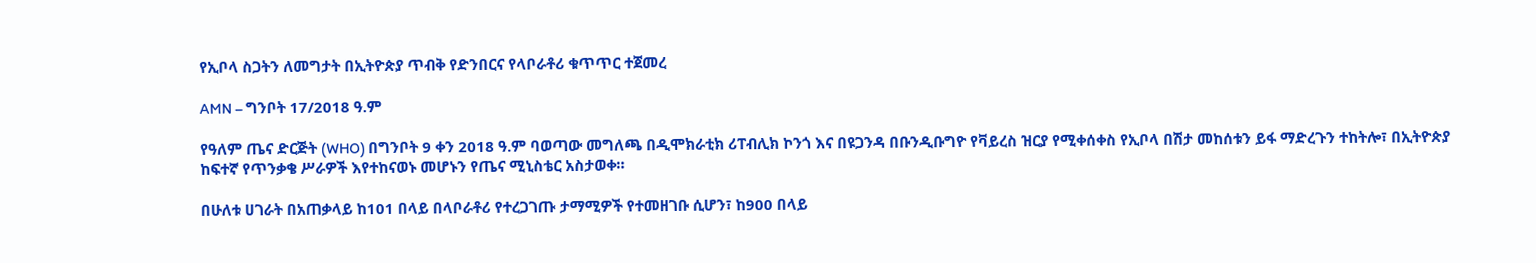የኢቦላ ስጋትን ለመግታት በኢትዮጵያ ጥብቅ የድንበርና የላቦራቶሪ ቁጥጥር ተጀመረ

AMN – ግንቦት 17/2018 ዓ.ም

የዓለም ጤና ድርጅት (WHO) በግንቦት 9 ቀን 2018 ዓ.ም ባወጣው መግለጫ በዲሞክራቲክ ሪፐብሊክ ኮንጎ እና በዩጋንዳ በቡንዲቡግዮ የቫይረስ ዝርያ የሚቀሰቀስ የኢቦላ በሽታ መከሰቱን ይፋ ማድረጉን ተከትሎ፣ በኢትዮጵያ ከፍተኛ የጥንቃቄ ሥራዎች እየተከናወኑ መሆኑን የጤና ሚኒስቴር አስታወቀ።

በሁለቱ ሀገራት በአጠቃላይ ከ101 በላይ በላቦራቶሪ የተረጋገጡ ታማሚዎች የተመዘገቡ ሲሆን፣ ከ900 በላይ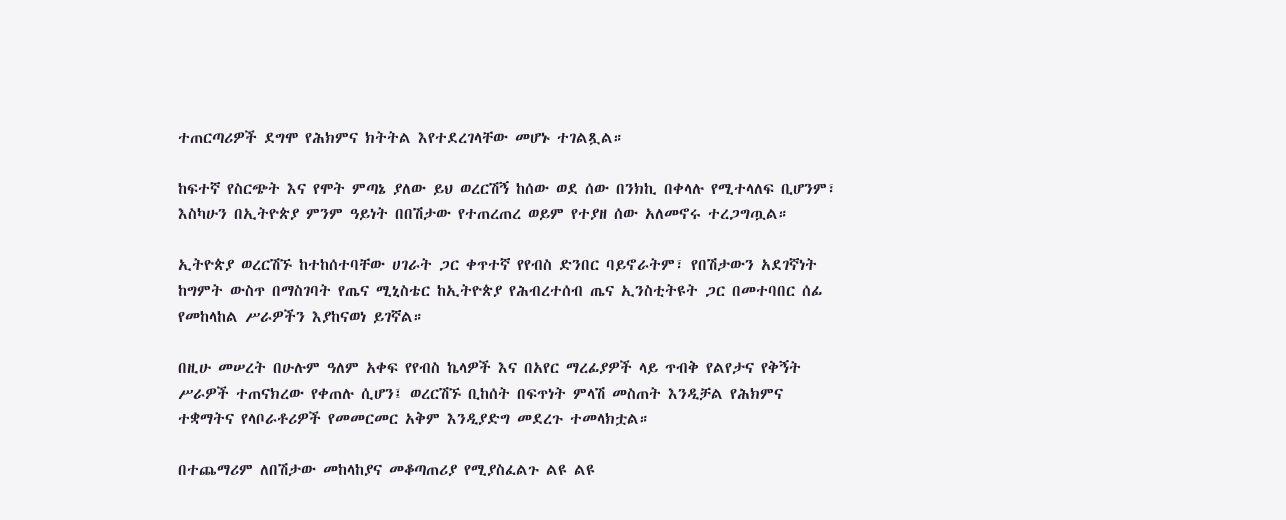ተጠርጣሪዎች ደግሞ የሕክምና ክትትል እየተደረገላቸው መሆኑ ተገልጿል።

ከፍተኛ የስርጭት እና የሞት ምጣኔ ያለው ይህ ወረርሽኝ ከሰው ወደ ሰው በንክኪ በቀላሉ የሚተላለፍ ቢሆንም፣ እስካሁን በኢትዮጵያ ምንም ዓይነት በበሽታው የተጠረጠረ ወይም የተያዘ ሰው አለመኖሩ ተረጋግጧል።

ኢትዮጵያ ወረርሽኙ ከተከሰተባቸው ሀገራት ጋር ቀጥተኛ የየብስ ድንበር ባይኖራትም፣ የበሽታውን አደገኛነት ከግምት ውስጥ በማስገባት የጤና ሚኒስቴር ከኢትዮጵያ የሕብረተሰብ ጤና ኢንስቲትዩት ጋር በመተባበር ሰፊ የመከላከል ሥራዎችን እያከናወነ ይገኛል።

በዚሁ መሠረት በሁሉም ዓለም አቀፍ የየብስ ኬላዎች እና በአየር ማረፊያዎች ላይ ጥብቅ የልየታና የቅኝት ሥራዎች ተጠናክረው የቀጠሉ ሲሆን፤ ወረርሽኙ ቢከሰት በፍጥነት ምላሽ መስጠት እንዲቻል የሕክምና ተቋማትና የላቦራቶሪዎች የመመርመር አቅም እንዲያድግ መደረጉ ተመላክቷል።

በተጨማሪም ለበሽታው መከላከያና መቆጣጠሪያ የሚያስፈልጉ ልዩ ልዩ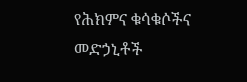የሕክምና ቁሳቁሶችና መድኃኒቶች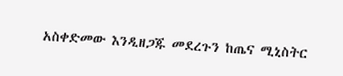አስቀድመው እንዲዘጋጁ መደረጉን ከጤና ሚኒስትር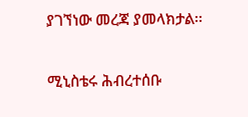ያገኘነው መረጃ ያመላክታል፡፡

ሚኒስቴሩ ሕብረተሰቡ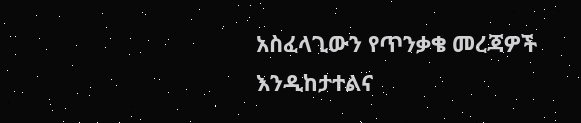አስፈላጊውን የጥንቃቄ መረጃዎች እንዲከታተልና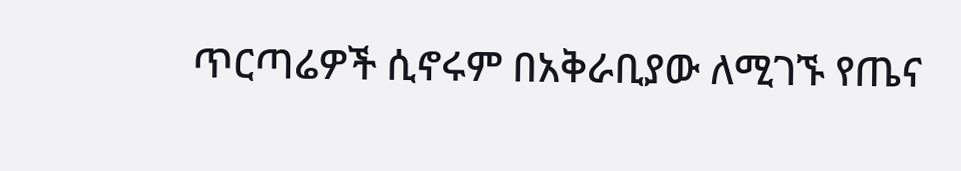ጥርጣሬዎች ሲኖሩም በአቅራቢያው ለሚገኙ የጤና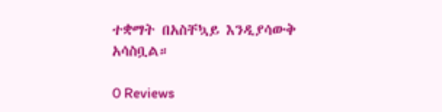ተቋማት በአስቸኳይ እንዲያሳውቅ አሳስቧል።

0 Reviews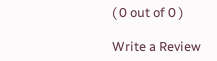( 0 out of 0 )

Write a Review